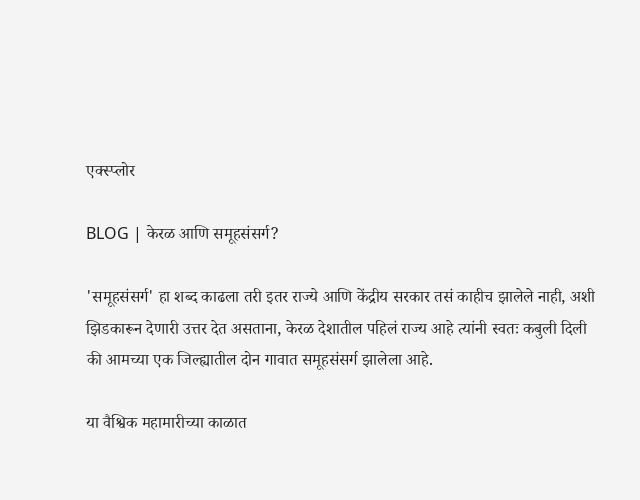एक्स्प्लोर

BLOG | केरळ आणि समूहसंसर्ग?

'समूहसंसर्ग' हा शब्द काढला तरी इतर राज्ये आणि केंद्रीय सरकार तसं काहीच झालेले नाही, अशी झिडकारून देणारी उत्तर देत असताना, केरळ देशातील पहिलं राज्य आहे त्यांनी स्वतः कबुली दिली की आमच्या एक जिल्ह्यातील दोन गावात समूहसंसर्ग झालेला आहे.

या वैश्विक महामारीच्या काळात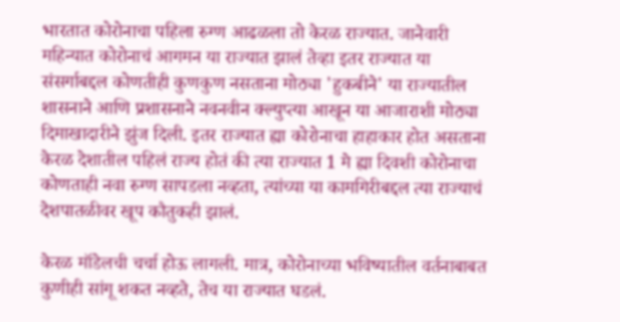भारतात कोरोनाचा पहिला रुग्ण आढळला तो केरळ राज्यात. जानेवारी महिन्यात कोरोनाचं आगमन या राज्यात झालं तेव्हा इतर राज्यात या संसर्गाबद्दल कोणतीही कुणकुण नसताना मोठ्या 'हुकबीने' या राज्यातील शासनाने आणि प्रशासनाने नवनवीन क्ल्युप्त्या आखून या आजाराशी मोठ्या दिमाखादारीने झुंज दिली. इतर राज्यात ह्या कोरोनाचा हाहाकार होत असताना केरळ देशातील पहिलं राज्य होतं की त्या राज्यात 1 मे ह्या दिवशी कोरोनाचा कोणताही नवा रुग्ण सापडला नव्हता, त्यांच्या या कामगिरीबद्दल त्या राज्याचं देशपातळीवर खूप कौतुकही झालं.

केरळ मॉडेलची चर्चा होऊ लागली. मात्र, कोरोनाच्या भविष्यातील वर्तनाबाबत कुणीही सांगू शकत नव्हते, तेच या राज्यात घडलं.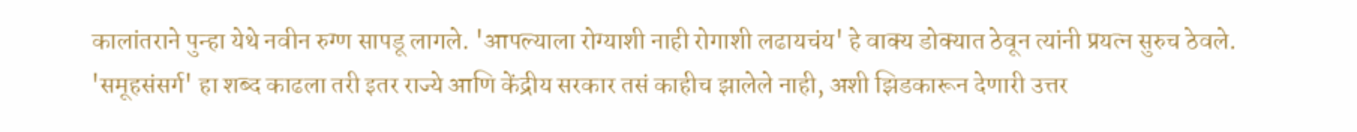कालांतराने पुन्हा येथे नवीन रुग्ण सापडू लागले. 'आपल्याला रोग्याशी नाही रोगाशी लढायचंय' हे वाक्य डोक्यात ठेवून त्यांनी प्रयत्न सुरुच ठेवले. 'समूहसंसर्ग' हा शब्द काढला तरी इतर राज्ये आणि केंद्रीय सरकार तसं काहीच झालेले नाही, अशी झिडकारून देणारी उत्तर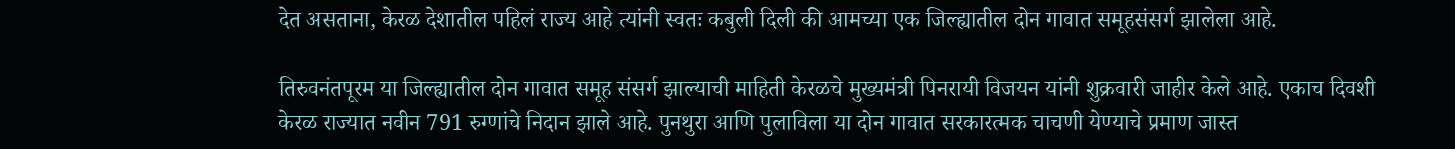देत असताना, केरळ देशातील पहिलं राज्य आहे त्यांनी स्वतः कबुली दिली की आमच्या एक जिल्ह्यातील दोन गावात समूहसंसर्ग झालेला आहे.

तिरुवनंतपूरम या जिल्ह्यातील दोन गावात समूह संसर्ग झाल्याची माहिती केरळचे मुख्यमंत्री पिनरायी विजयन यांनी शुक्रवारी जाहीर केले आहे. एकाच दिवशी केरळ राज्यात नवीन 791 रुग्णांचे निदान झाले आहे. पुनथुरा आणि पुलाविला या दोन गावात सरकारत्मक चाचणी येण्याचे प्रमाण जास्त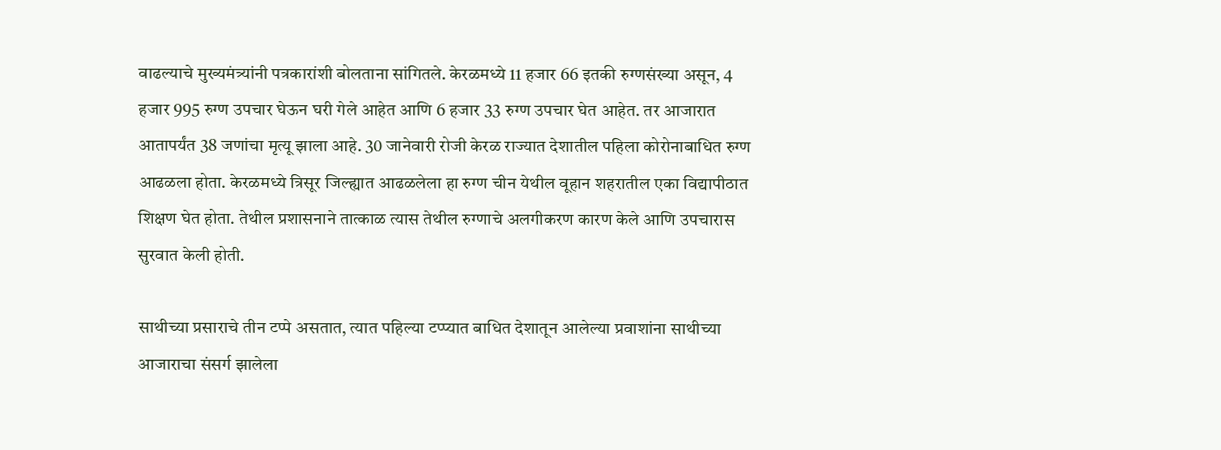वाढल्याचे मुख्यमंत्र्यांनी पत्रकारांशी बोलताना सांगितले. केरळमध्ये 11 हजार 66 इतकी रुग्णसंख्या असून, 4 हजार 995 रुग्ण उपचार घेऊन घरी गेले आहेत आणि 6 हजार 33 रुग्ण उपचार घेत आहेत. तर आजारात आतापर्यंत 38 जणांचा मृत्यू झाला आहे. 30 जानेवारी रोजी केरळ राज्यात देशातील पहिला कोरोनाबाधित रुग्ण आढळला होता. केरळमध्ये त्रिसूर जिल्ह्यात आढळलेला हा रुग्ण चीन येथील वूहान शहरातील एका विद्यापीठात शिक्षण घेत होता. तेथील प्रशासनाने तात्काळ त्यास तेथील रुग्णाचे अलगीकरण कारण केले आणि उपचारास सुरवात केली होती.

साथीच्या प्रसाराचे तीन टप्पे असतात, त्यात पहिल्या टप्प्यात बाधित देशातून आलेल्या प्रवाशांना साथीच्या आजाराचा संसर्ग झालेला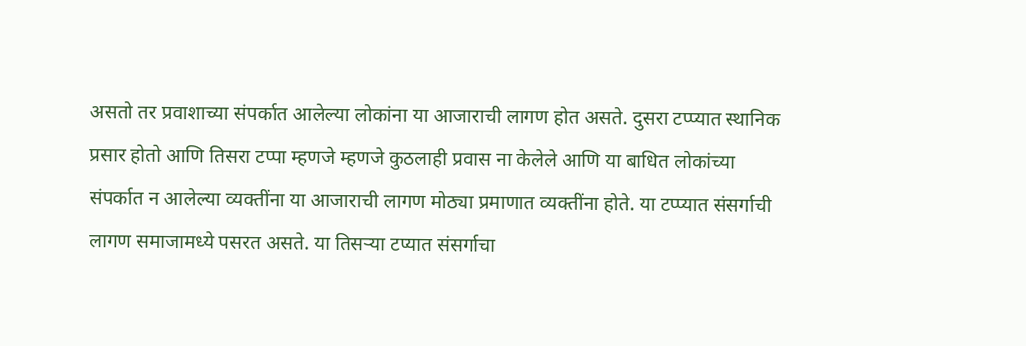असतो तर प्रवाशाच्या संपर्कात आलेल्या लोकांना या आजाराची लागण होत असते. दुसरा टप्प्यात स्थानिक प्रसार होतो आणि तिसरा टप्पा म्हणजे म्हणजे कुठलाही प्रवास ना केलेले आणि या बाधित लोकांच्या संपर्कात न आलेल्या व्यक्तींना या आजाराची लागण मोठ्या प्रमाणात व्यक्तींना होते. या टप्प्यात संसर्गाची लागण समाजामध्ये पसरत असते. या तिसऱ्या टप्यात संसर्गाचा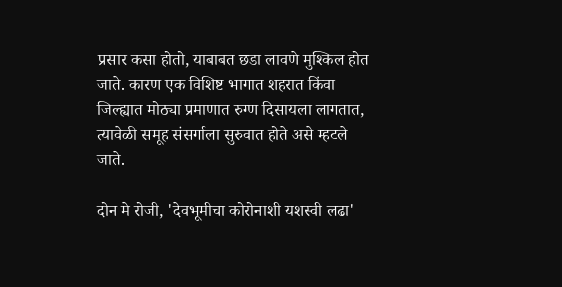प्रसार कसा होतो, याबाबत छडा लावणे मुश्किल होत जाते. कारण एक विशिष्ट भागात शहरात किंवा जिल्ह्यात मोठ्या प्रमाणात रुग्ण दिसायला लागतात, त्यावेळी समूह संसर्गाला सुरुवात होते असे म्हटले जाते.

दोन मे रोजी, 'देवभूमीचा कोरोनाशी यशस्वी लढा'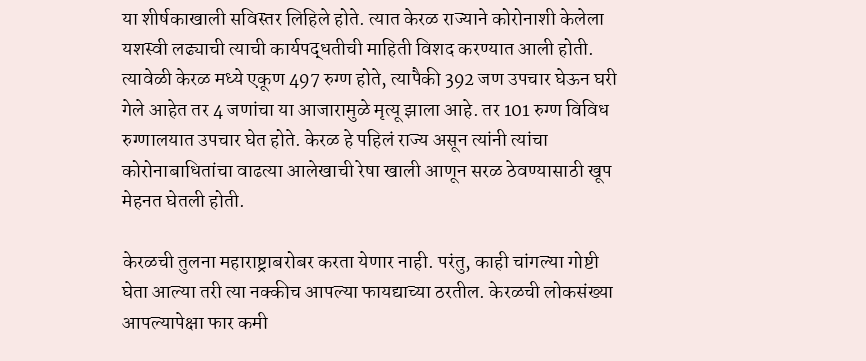या शीर्षकाखाली सविस्तर लिहिले होते. त्यात केरळ राज्याने कोरोनाशी केलेला यशस्वी लढ्याची त्याची कार्यपद्धतीची माहिती विशद करण्यात आली होती. त्यावेळी केरळ मध्ये एकूण 497 रुग्ण होते, त्यापैकी 392 जण उपचार घेऊन घरी गेले आहेत तर 4 जणांचा या आजारामुळे मृत्यू झाला आहे. तर 101 रुग्ण विविध रुग्णालयात उपचार घेत होते. केरळ हे पहिलं राज्य असून त्यांनी त्यांचा कोरोनाबाधितांचा वाढत्या आलेखाची रेषा खाली आणून सरळ ठेवण्यासाठी खूप मेहनत घेतली होती.

केरळची तुलना महाराष्ट्राबरोबर करता येणार नाही. परंतु, काही चांगल्या गोष्टी घेता आल्या तरी त्या नक्कीच आपल्या फायद्याच्या ठरतील. केरळची लोकसंख्या आपल्यापेक्षा फार कमी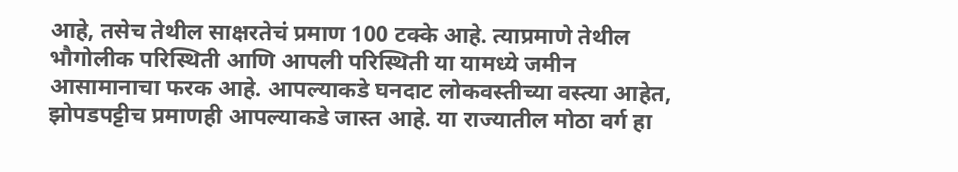आहे, तसेच तेथील साक्षरतेचं प्रमाण 100 टक्के आहे. त्याप्रमाणे तेथील भौगोलीक परिस्थिती आणि आपली परिस्थिती या यामध्ये जमीन आसामानाचा फरक आहे. आपल्याकडे घनदाट लोकवस्तीच्या वस्त्या आहेत, झोपडपट्टीच प्रमाणही आपल्याकडे जास्त आहे. या राज्यातील मोठा वर्ग हा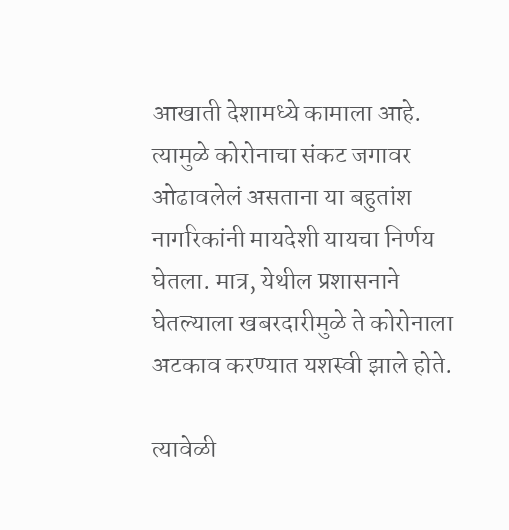आखाती देशामध्ये कामाला आहे. त्यामुळे कोरोनाचा संकट जगावर ओढावलेलं असताना या बहुतांश नागरिकांनी मायदेशी यायचा निर्णय घेतला. मात्र, येथील प्रशासनाने घेतल्याला खबरदारीमुळे ते कोरोनाला अटकाव करण्यात यशस्वी झाले होते.

त्यावेळी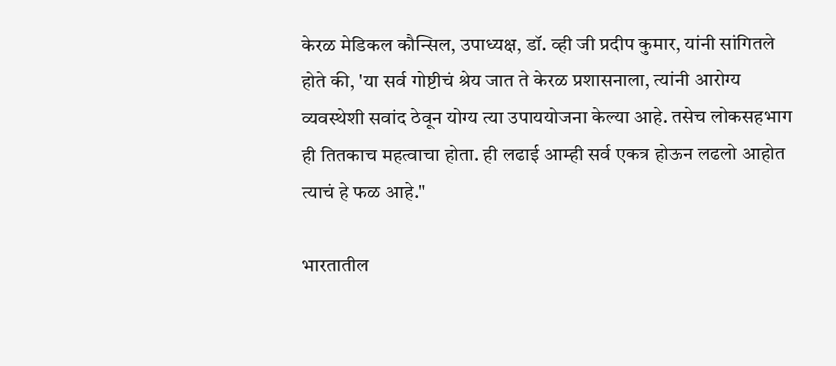केरळ मेडिकल कौन्सिल, उपाध्यक्ष, डॉ. व्ही जी प्रदीप कुमार, यांनी सांगितले होते की, 'या सर्व गोष्टीचं श्रेय जात ते केरळ प्रशासनाला, त्यांनी आरोग्य व्यवस्थेशी सवांद ठेवून योग्य त्या उपाययोजना केल्या आहे. तसेच लोकसहभाग ही तितकाच महत्वाचा होता. ही लढाई आम्ही सर्व एकत्र होऊन लढलो आहोत त्याचं हे फळ आहे."

भारतातील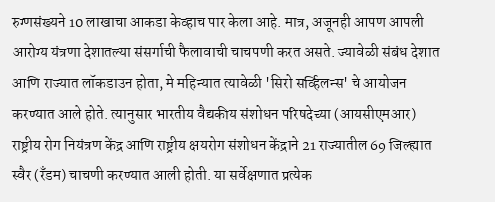रुग्णसंख्यने 10 लाखाचा आकडा केव्हाच पार केला आहे. मात्र, अजूनही आपण आपली आरोग्य यंत्रणा देशातल्या संसर्गाची फैलावाची चाचपणी करत असते. ज्यावेळी संबंध देशात आणि राज्यात लॉकडाउन होता, मे महिन्यात त्यावेळी 'सिरो सर्व्हिलन्स' चे आयोजन करण्यात आले होते. त्यानुसार भारतीय वैद्यकीय संशोधन परिषदेच्या (आयसीएमआर) राष्ट्रीय रोग नियंत्रण केंद्र आणि राष्ट्रीय क्षयरोग संशोधन केंद्राने 21 राज्यातील 69 जिल्ह्यात स्वैर (रँडम) चाचणी करण्यात आली होती. या सर्वेक्षणात प्रत्येक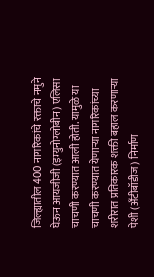जिल्ह्यातील 400 नागरिकांचे रक्ताचे नमुने घेऊन आयजीजी (इम्युनोग्लोबीन) एलिसा चाचणी करण्यात आली होती. यामुळे या चाचणी करण्यात येणाऱ्या नागरिकांच्या शरीरात प्रतिकारक शक्ती बहाल करणाऱ्या पेशी (अँटीबॉडीज) निर्माण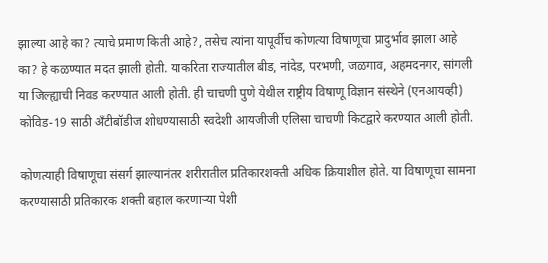झाल्या आहे का? त्याचे प्रमाण किती आहे?, तसेच त्यांना यापूर्वीच कोणत्या विषाणूचा प्रादुर्भाव झाला आहे का? हे कळण्यात मदत झाली होती. याकरिता राज्यातील बीड, नांदेड, परभणी, जळगाव, अहमदनगर, सांगली या जिल्ह्याची निवड करण्यात आली होती. ही चाचणी पुणे येथील राष्ट्रीय विषाणू विज्ञान संस्थेने (एनआयव्ही) कोविड-19 साठी अँटीबॉडीज शोधण्यासाठी स्वदेशी आयजीजी एलिसा चाचणी किटद्वारे करण्यात आली होती.

कोणत्याही विषाणूचा संसर्ग झाल्यानंतर शरीरातील प्रतिकारशक्ती अधिक क्रियाशील होते. या विषाणूचा सामना करण्यासाठी प्रतिकारक शक्ती बहाल करणाऱ्या पेशी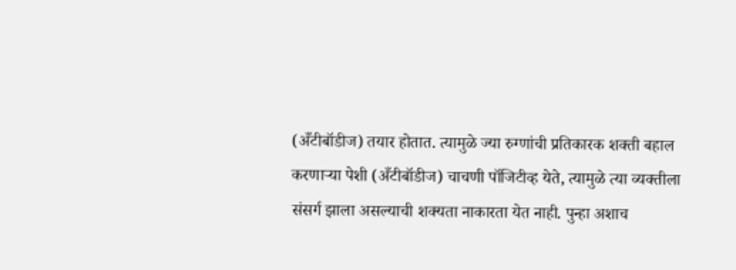(अँटीबॉडीज) तयार होतात. त्यामुळे ज्या रुग्णांची प्रतिकारक शक्ती बहाल करणाऱ्या पेशी (अँटीबॉडीज) चाचणी पॉजिटीव्ह येते, त्यामुळे त्या व्यक्तीला संसर्ग झाला असल्याची शक्यता नाकारता येत नाही. पुन्हा अशाच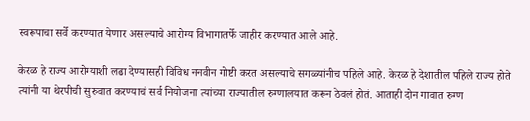स्वरूपाचा सर्वे करण्यात येणार असल्याचे आरोग्य विभागातर्फे जाहीर करण्यात आले आहे.

केरळ हे राज्य आरोग्याशी लढा देण्यासही विविध ननवीन गोष्टी करत असल्याचे सगळ्यांनीच पहिले आहे. केरळ हे देशातील पहिले राज्य होते त्यांनी या थेरपीची सुरुवात करण्याचं सर्व नियोजना त्यांच्या राज्यातील रुग्णालयात करून ठेवलं होतं. आताही दोन गावात रुग्ण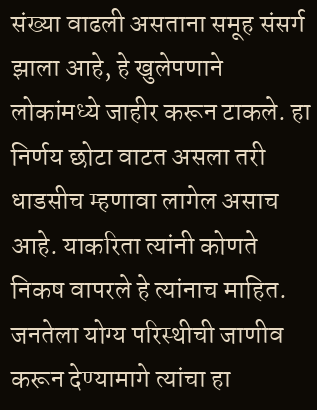संख्या वाढली असताना समूह संसर्ग झाला आहे, हे खुलेपणाने लोकांमध्ये जाहीर करून टाकले. हा निर्णय छोटा वाटत असला तरी धाडसीच म्हणावा लागेल असाच आहे. याकरिता त्यांनी कोणते निकष वापरले हे त्यांनाच माहित. जनतेला योग्य परिस्थीची जाणीव करून देण्यामागे त्यांचा हा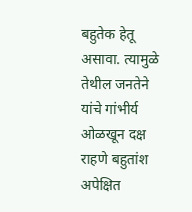बहुतेक हेतू असावा. त्यामुळे तेथील जनतेने यांचे गांभीर्य ओळखून दक्ष राहणे बहुतांश अपेक्षित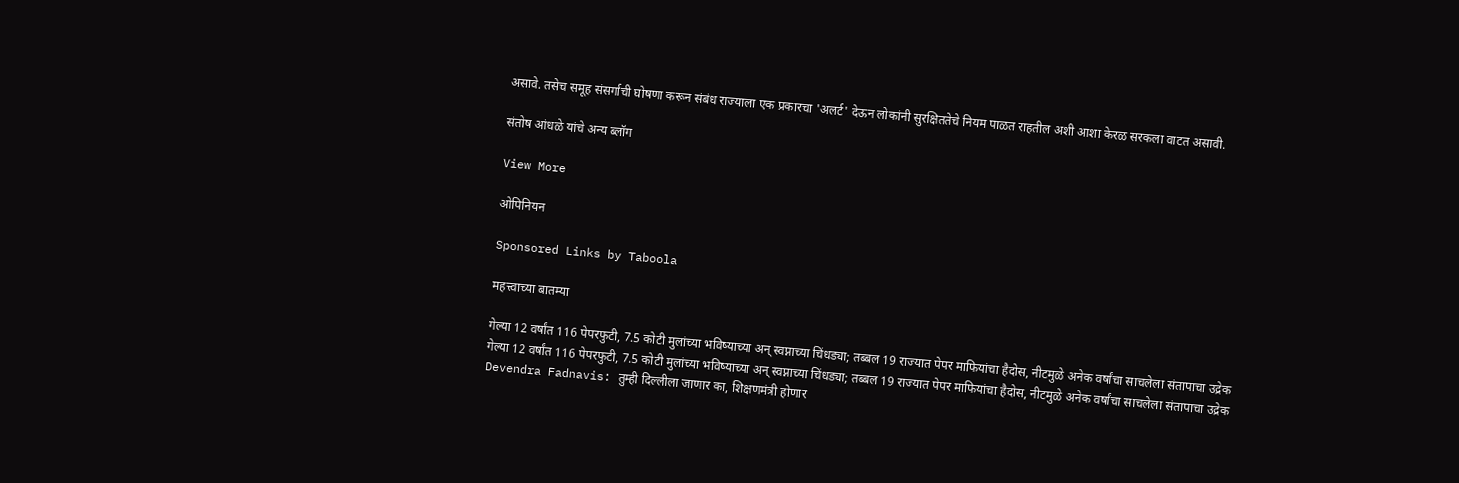असावे. तसेच समूह संसर्गाची घोषणा करून संबंध राज्याला एक प्रकारचा 'अलर्ट' देऊन लोकांनी सुरक्षिततेचे नियम पाळत राहतील अशी आशा केरळ सरकला वाटत असावी.

संतोष आंधळे यांचे अन्य ब्लॉग

View More

ओपिनियन

Sponsored Links by Taboola

महत्त्वाच्या बातम्या

गेल्या 12 वर्षांत 116 पेपरफुटी, 7.5 कोटी मुलांच्या भविष्याच्या अन् स्वप्नाच्या चिंधड्या; तब्बल 19 राज्यात पेपर माफियांचा हैदोस, नीटमुळे अनेक वर्षांचा साचलेला संतापाचा उद्रेक
गेल्या 12 वर्षांत 116 पेपरफुटी, 7.5 कोटी मुलांच्या भविष्याच्या अन् स्वप्नाच्या चिंधड्या; तब्बल 19 राज्यात पेपर माफियांचा हैदोस, नीटमुळे अनेक वर्षांचा साचलेला संतापाचा उद्रेक
Devendra Fadnavis: तुम्ही दिल्लीला जाणार का, शिक्षणमंत्री होणार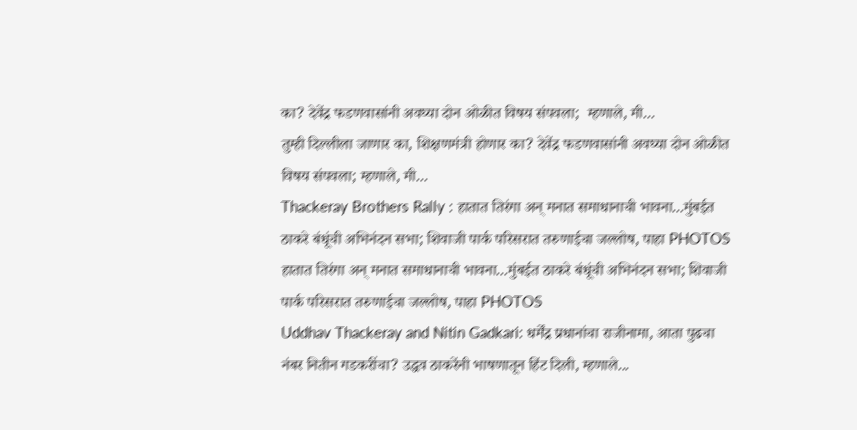का? देवेंद्र फडणवासांनी अवघ्या दोन ओळीत विषय संपवला;  म्हणाले, मी...
तुम्ही दिल्लीला जाणार का, शिक्षणमंत्री होणार का? देवेंद्र फडणवासांनी अवघ्या दोन ओळीत विषय संपवला; म्हणाले, मी...
Thackeray Brothers Rally : हातात तिरंगा अन् मनात समाधानाची भावना...मुंबईत ठाकरे बंधूंची अभिनंदन सभा; शिवाजी पार्क परिसरात तरुणाईचा जल्लोष, पाहा PHOTOS
हातात तिरंगा अन् मनात समाधानाची भावना...मुंबईत ठाकरे बंधूंची अभिनंदन सभा; शिवाजी पार्क परिसरात तरुणाईचा जल्लोष, पाहा PHOTOS
Uddhav Thackeray and Nitin Gadkari: धर्मेंद्र प्रधानांचा राजीनामा, आता पुढचा नंबर नितीन गडकरींचा? उद्धव ठाकरेंनी भाषणातून हिंट दिली, म्हणाले...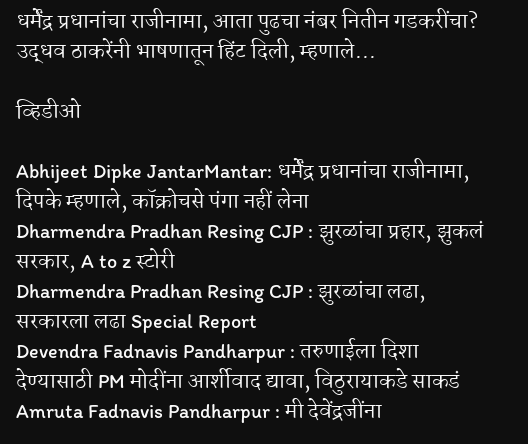धर्मेंद्र प्रधानांचा राजीनामा, आता पुढचा नंबर नितीन गडकरींचा? उद्धव ठाकरेंनी भाषणातून हिंट दिली, म्हणाले...

व्हिडीओ

Abhijeet Dipke JantarMantar: धर्मेंद्र प्रधानांचा राजीनामा, दिपके म्हणाले, कॉक्रोचसे पंगा नहीं लेना
Dharmendra Pradhan Resing CJP : झुरळांचा प्रहार, झुकलं सरकार, A to z स्टोरी
Dharmendra Pradhan Resing CJP : झुरळांचा लढा, सरकारला लढा Special Report
Devendra Fadnavis Pandharpur : तरुणाईला दिशा देण्यासाठी PM मोदींना आर्शीवाद द्यावा, विठुरायाकडे साकडं
Amruta Fadnavis Pandharpur : मी देवेंद्रजींना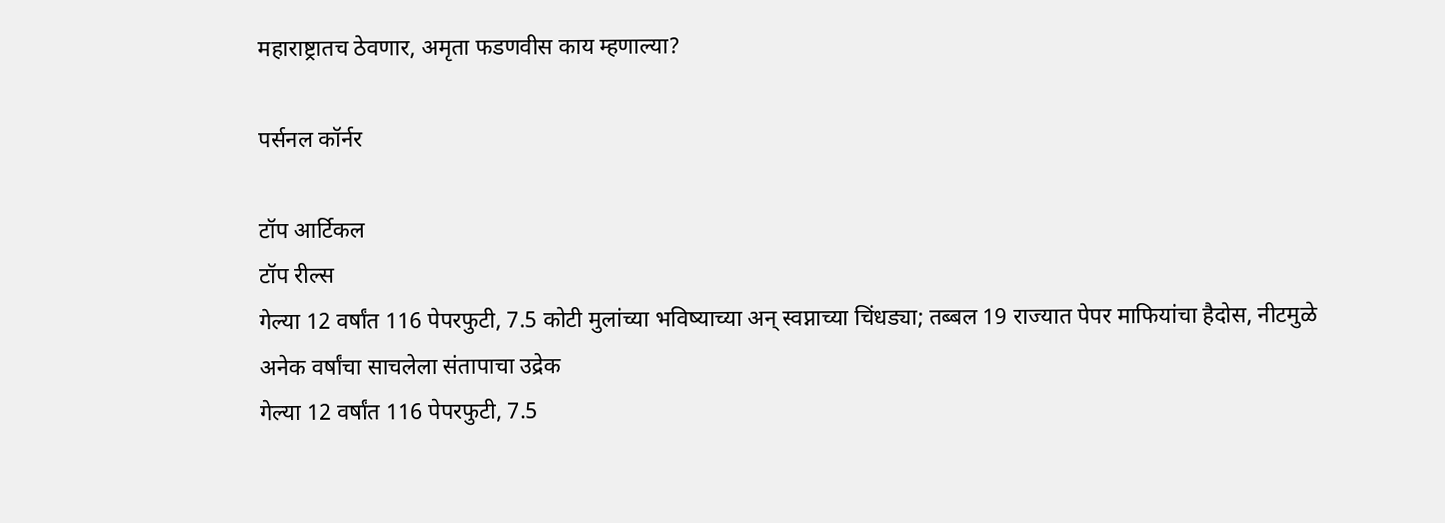महाराष्ट्रातच ठेवणार, अमृता फडणवीस काय म्हणाल्या?

पर्सनल कॉर्नर

टॉप आर्टिकल
टॉप रील्स
गेल्या 12 वर्षांत 116 पेपरफुटी, 7.5 कोटी मुलांच्या भविष्याच्या अन् स्वप्नाच्या चिंधड्या; तब्बल 19 राज्यात पेपर माफियांचा हैदोस, नीटमुळे अनेक वर्षांचा साचलेला संतापाचा उद्रेक
गेल्या 12 वर्षांत 116 पेपरफुटी, 7.5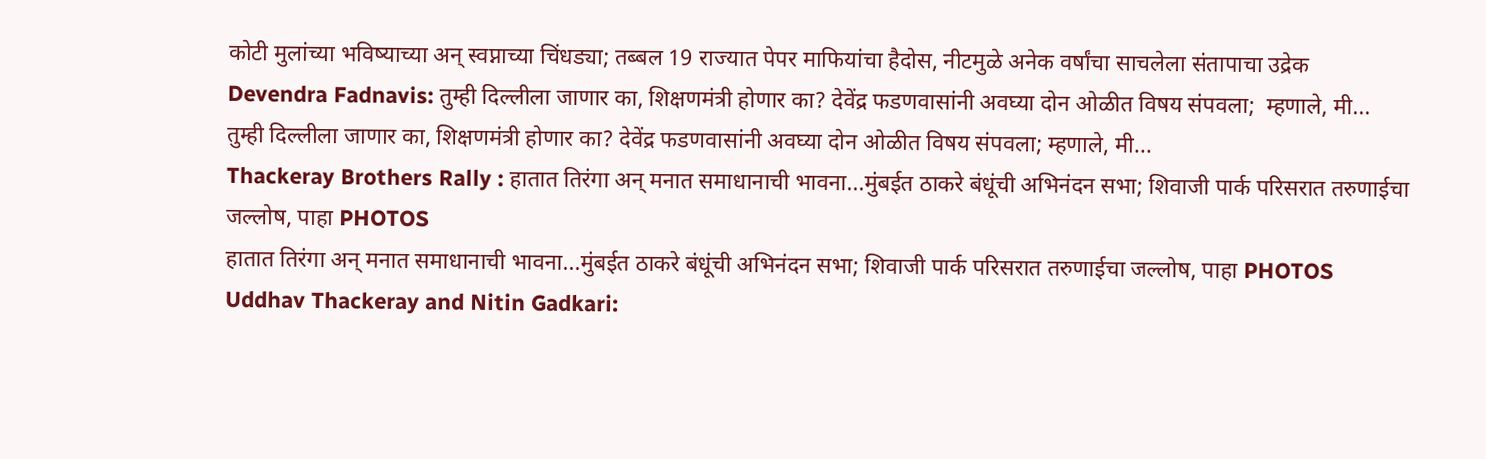कोटी मुलांच्या भविष्याच्या अन् स्वप्नाच्या चिंधड्या; तब्बल 19 राज्यात पेपर माफियांचा हैदोस, नीटमुळे अनेक वर्षांचा साचलेला संतापाचा उद्रेक
Devendra Fadnavis: तुम्ही दिल्लीला जाणार का, शिक्षणमंत्री होणार का? देवेंद्र फडणवासांनी अवघ्या दोन ओळीत विषय संपवला;  म्हणाले, मी...
तुम्ही दिल्लीला जाणार का, शिक्षणमंत्री होणार का? देवेंद्र फडणवासांनी अवघ्या दोन ओळीत विषय संपवला; म्हणाले, मी...
Thackeray Brothers Rally : हातात तिरंगा अन् मनात समाधानाची भावना...मुंबईत ठाकरे बंधूंची अभिनंदन सभा; शिवाजी पार्क परिसरात तरुणाईचा जल्लोष, पाहा PHOTOS
हातात तिरंगा अन् मनात समाधानाची भावना...मुंबईत ठाकरे बंधूंची अभिनंदन सभा; शिवाजी पार्क परिसरात तरुणाईचा जल्लोष, पाहा PHOTOS
Uddhav Thackeray and Nitin Gadkari: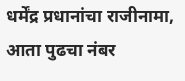धर्मेंद्र प्रधानांचा राजीनामा, आता पुढचा नंबर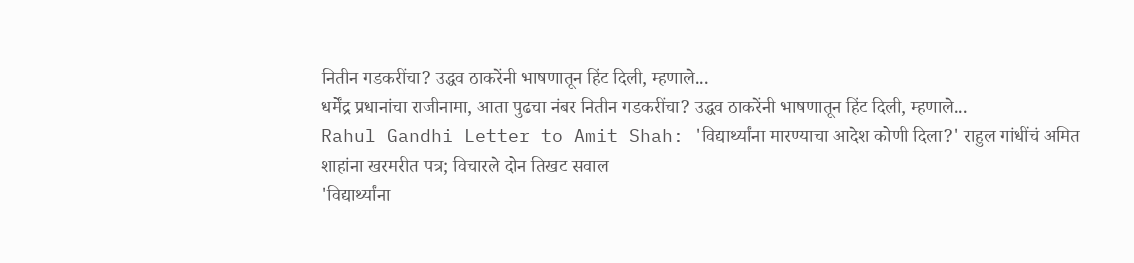नितीन गडकरींचा? उद्धव ठाकरेंनी भाषणातून हिंट दिली, म्हणाले...
धर्मेंद्र प्रधानांचा राजीनामा, आता पुढचा नंबर नितीन गडकरींचा? उद्धव ठाकरेंनी भाषणातून हिंट दिली, म्हणाले...
Rahul Gandhi Letter to Amit Shah: 'विद्यार्थ्यांना मारण्याचा आदेश कोणी दिला?' राहुल गांधींचं अमित शाहांना खरमरीत पत्र; विचारले दोन तिखट सवाल
'विद्यार्थ्यांना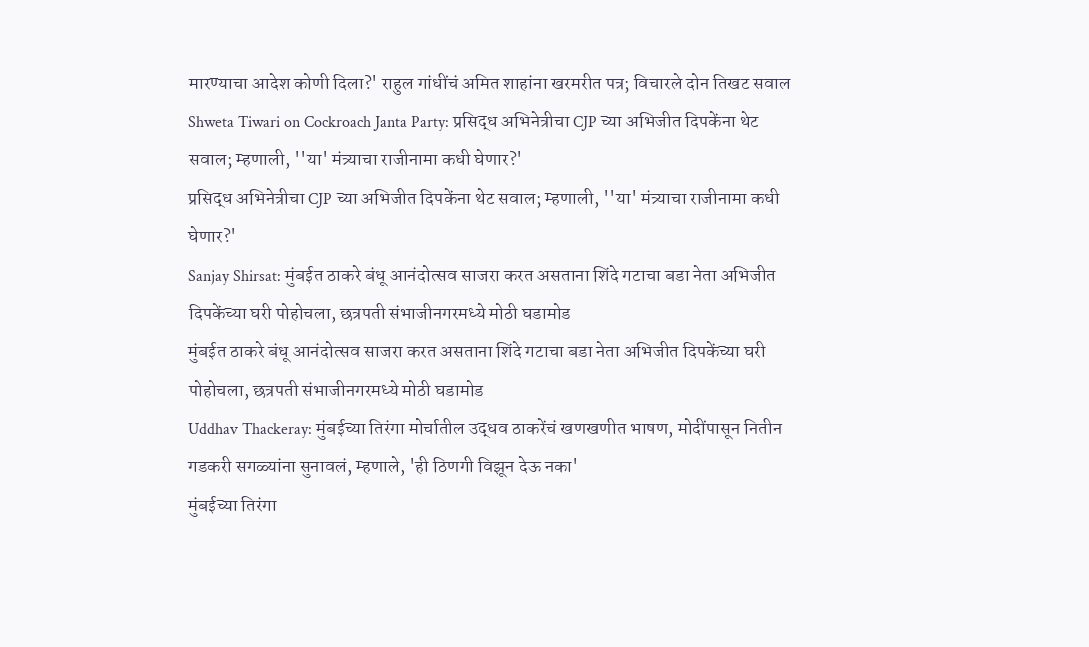मारण्याचा आदेश कोणी दिला?' राहुल गांधींचं अमित शाहांना खरमरीत पत्र; विचारले दोन तिखट सवाल
Shweta Tiwari on Cockroach Janta Party: प्रसिद्ध अभिनेत्रीचा CJP च्या अभिजीत दिपकेंना थेट सवाल; म्हणाली, ''या' मंत्र्याचा राजीनामा कधी घेणार?'
प्रसिद्ध अभिनेत्रीचा CJP च्या अभिजीत दिपकेंना थेट सवाल; म्हणाली, ''या' मंत्र्याचा राजीनामा कधी घेणार?'
Sanjay Shirsat: मुंबईत ठाकरे बंधू आनंदोत्सव साजरा करत असताना शिंदे गटाचा बडा नेता अभिजीत दिपकेंच्या घरी पोहोचला, छत्रपती संभाजीनगरमध्ये मोठी घडामोड
मुंबईत ठाकरे बंधू आनंदोत्सव साजरा करत असताना शिंदे गटाचा बडा नेता अभिजीत दिपकेंच्या घरी पोहोचला, छत्रपती संभाजीनगरमध्ये मोठी घडामोड
Uddhav Thackeray: मुंबईच्या तिरंगा मोर्चातील उद्धव ठाकरेंचं खणखणीत भाषण, मोदींपासून नितीन गडकरी सगळ्यांना सुनावलं, म्हणाले, 'ही ठिणगी विझून देऊ नका'
मुंबईच्या तिरंगा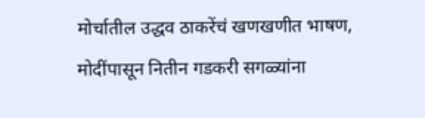मोर्चातील उद्धव ठाकरेंचं खणखणीत भाषण, मोदींपासून नितीन गडकरी सगळ्यांना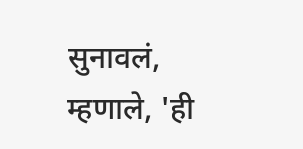सुनावलं, म्हणाले, 'ही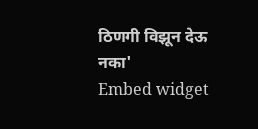ठिणगी विझून देऊ नका'
Embed widget